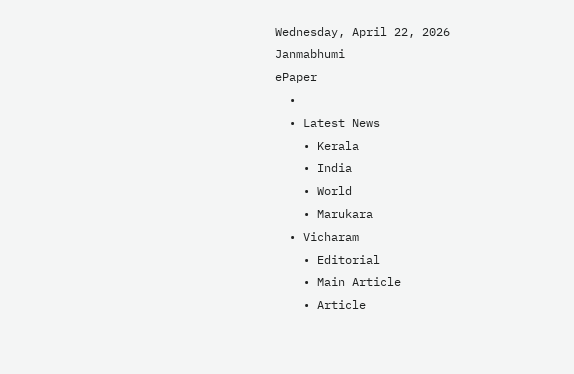Wednesday, April 22, 2026
Janmabhumi
ePaper
  •
  • Latest News
    • Kerala
    • India
    • World
    • Marukara
  • Vicharam
    • Editorial
    • Main Article
    • Article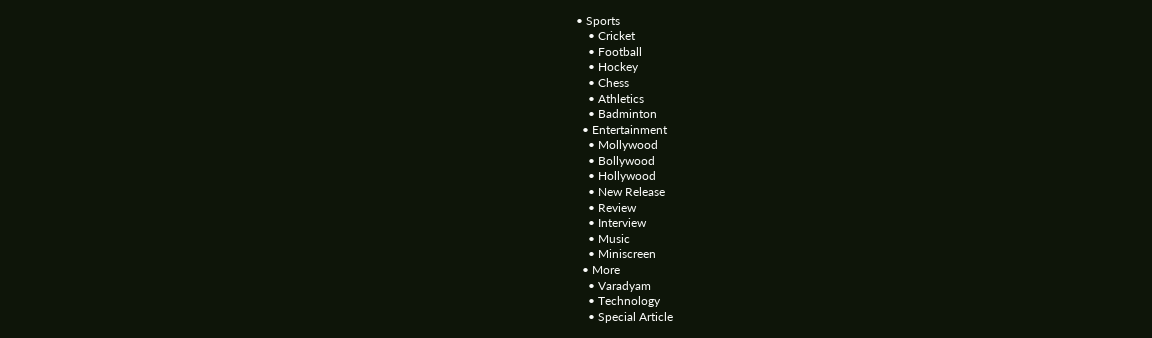• Sports
    • Cricket
    • Football
    • Hockey
    • Chess
    • Athletics
    • Badminton
  • Entertainment
    • Mollywood
    • Bollywood
    • Hollywood
    • New Release
    • Review
    • Interview
    • Music
    • Miniscreen
  • More
    • Varadyam
    • Technology
    • Special Article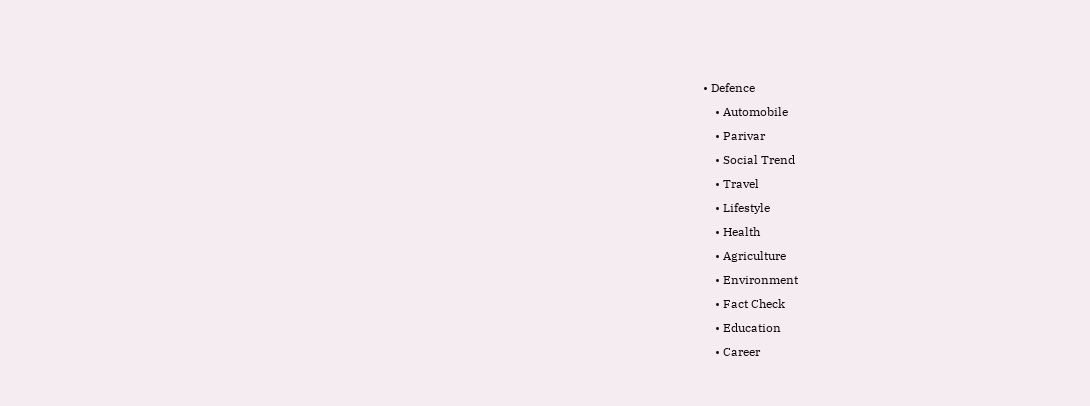• Defence
    • Automobile
    • Parivar
    • Social Trend
    • Travel
    • Lifestyle
    • Health
    • Agriculture
    • Environment
    • Fact Check
    • Education
    • Career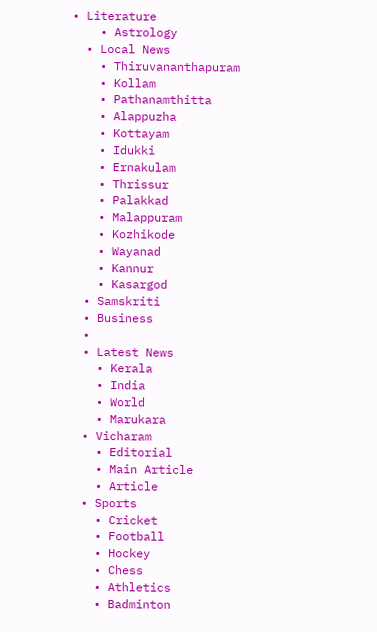• Literature
    • Astrology
  • Local News
    • Thiruvananthapuram
    • Kollam
    • Pathanamthitta
    • Alappuzha
    • Kottayam
    • Idukki
    • Ernakulam
    • Thrissur
    • Palakkad
    • Malappuram
    • Kozhikode
    • Wayanad
    • Kannur
    • Kasargod
  • Samskriti
  • Business
  •
  • Latest News
    • Kerala
    • India
    • World
    • Marukara
  • Vicharam
    • Editorial
    • Main Article
    • Article
  • Sports
    • Cricket
    • Football
    • Hockey
    • Chess
    • Athletics
    • Badminton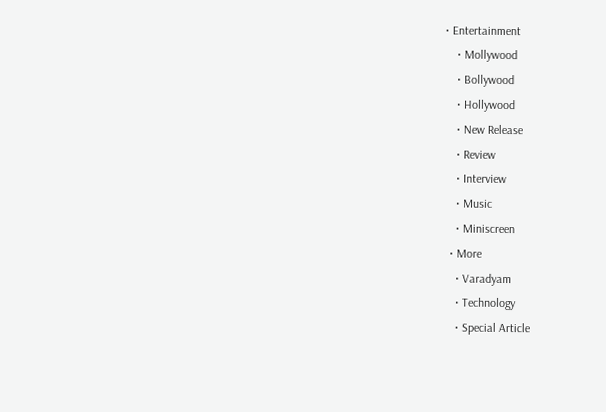• Entertainment
    • Mollywood
    • Bollywood
    • Hollywood
    • New Release
    • Review
    • Interview
    • Music
    • Miniscreen
  • More
    • Varadyam
    • Technology
    • Special Article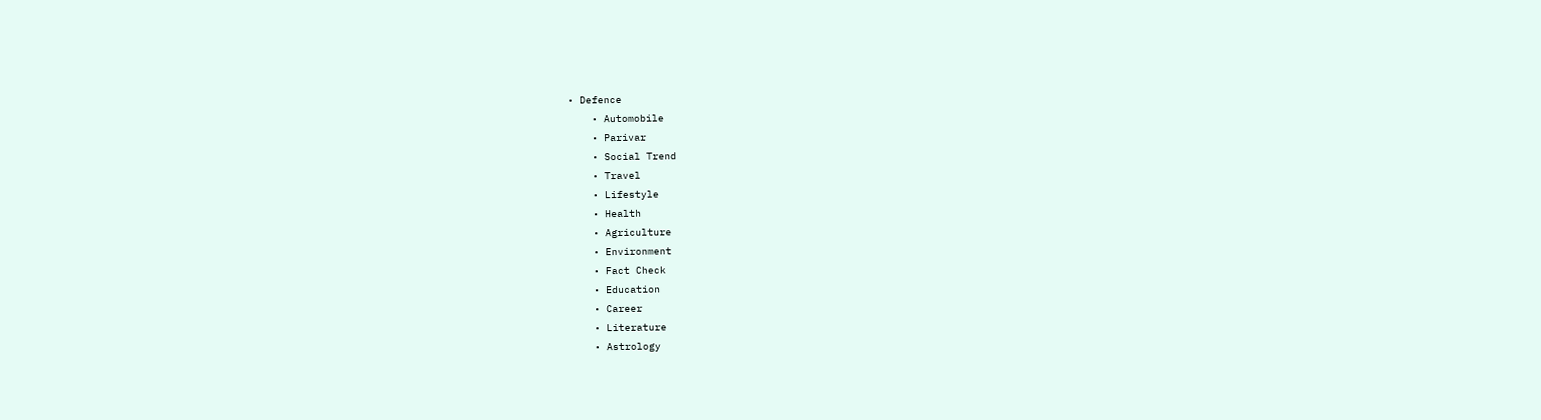• Defence
    • Automobile
    • Parivar
    • Social Trend
    • Travel
    • Lifestyle
    • Health
    • Agriculture
    • Environment
    • Fact Check
    • Education
    • Career
    • Literature
    • Astrology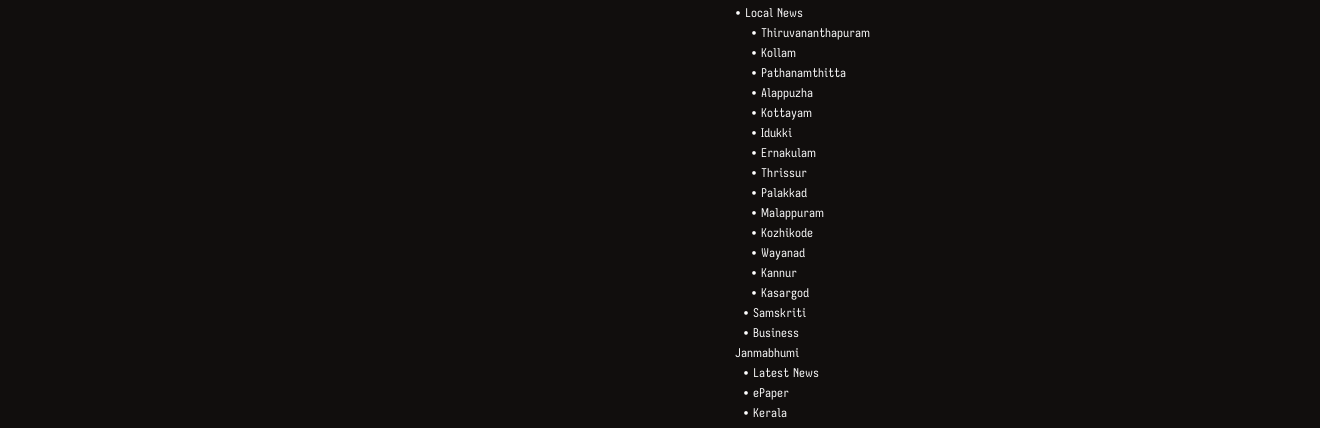• Local News
    • Thiruvananthapuram
    • Kollam
    • Pathanamthitta
    • Alappuzha
    • Kottayam
    • Idukki
    • Ernakulam
    • Thrissur
    • Palakkad
    • Malappuram
    • Kozhikode
    • Wayanad
    • Kannur
    • Kasargod
  • Samskriti
  • Business
Janmabhumi
  • Latest News
  • ePaper
  • Kerala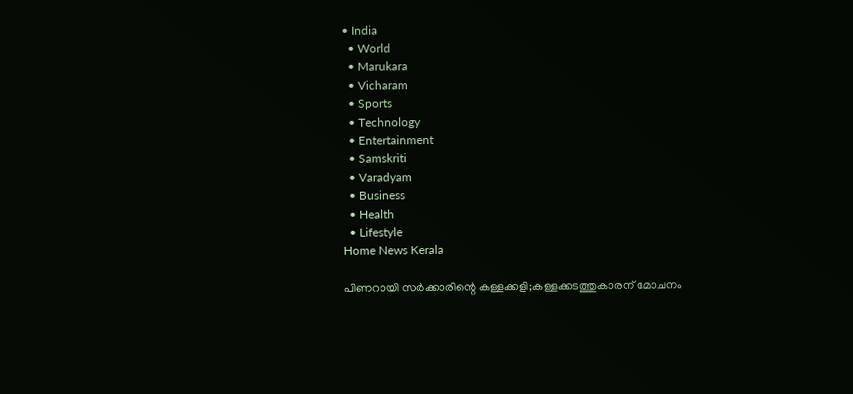• India
  • World
  • Marukara
  • Vicharam
  • Sports
  • Technology
  • Entertainment
  • Samskriti
  • Varadyam
  • Business
  • Health
  • Lifestyle
Home News Kerala

പിണറായി സര്‍ക്കാരിന്റെ കള്ളക്കളി;കള്ളക്കടത്തുകാരന് മോചനം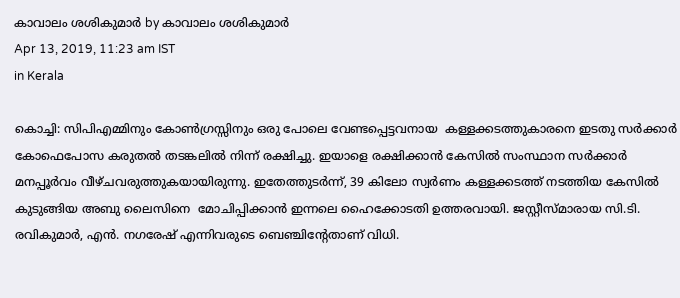കാവാലം ശശികുമാര്‍ by കാവാലം ശശികുമാര്‍
Apr 13, 2019, 11:23 am IST
in Kerala

കൊച്ചി: സിപിഎമ്മിനും കോണ്‍ഗ്രസ്സിനും ഒരു പോലെ വേണ്ടപ്പെട്ടവനായ  കള്ളക്കടത്തുകാരനെ ഇടതു സര്‍ക്കാര്‍ കോഫെപോസ കരുതല്‍ തടങ്കലില്‍ നിന്ന് രക്ഷിച്ചു. ഇയാളെ രക്ഷിക്കാന്‍ കേസില്‍ സംസ്ഥാന സര്‍ക്കാര്‍ മനപ്പൂര്‍വം വീഴ്ചവരുത്തുകയായിരുന്നു. ഇതേത്തുടര്‍ന്ന്, 39 കിലോ സ്വര്‍ണം കള്ളക്കടത്ത് നടത്തിയ കേസില്‍ കുടുങ്ങിയ അബു ലൈസിനെ  മോചിപ്പിക്കാന്‍ ഇന്നലെ ഹൈക്കോടതി ഉത്തരവായി. ജസ്റ്റീസ്മാരായ സി.ടി. രവികുമാര്‍, എന്‍. നഗരേഷ് എന്നിവരുടെ ബെഞ്ചിന്റേതാണ് വിധി.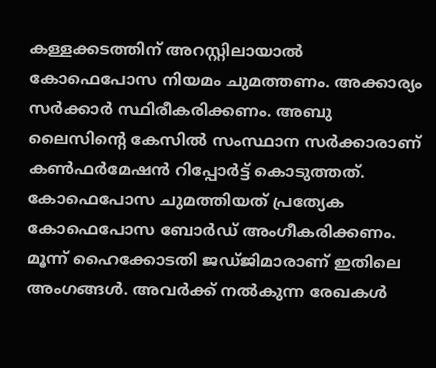കള്ളക്കടത്തിന് അറസ്റ്റിലായാല്‍ കോഫെപോസ നിയമം ചുമത്തണം. അക്കാര്യം സര്‍ക്കാര്‍ സ്ഥിരീകരിക്കണം. അബു ലൈസിന്റെ കേസില്‍ സംസ്ഥാന സര്‍ക്കാരാണ് കണ്‍ഫര്‍മേഷന്‍ റിപ്പോര്‍ട്ട് കൊടുത്തത്. കോഫെപോസ ചുമത്തിയത് പ്രത്യേക കോഫെപോസ ബോര്‍ഡ് അംഗീകരിക്കണം. മൂന്ന് ഹൈക്കോടതി ജഡ്ജിമാരാണ് ഇതിലെ അംഗങ്ങള്‍. അവര്‍ക്ക് നല്‍കുന്ന രേഖകള്‍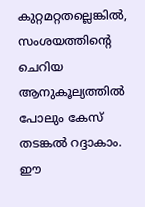കുറ്റമറ്റതല്ലെങ്കില്‍, സംശയത്തിന്റെ ചെറിയ ആനുകൂല്യത്തില്‍ പോലും കേസ് തടങ്കല്‍ റദ്ദാകാം. ഈ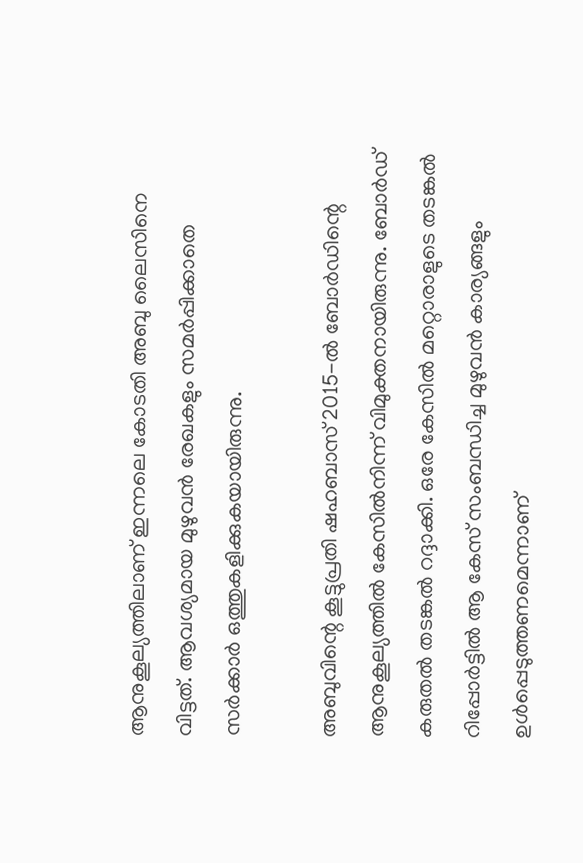ആനുകൂല്യത്തിലാണ് ഇന്നലെ കോടതി അബു ലൈസിനെ വിട്ടത്. ആവശ്യമായ മുഴുവന്‍ രേഖകളും സമര്‍പ്പിക്കാതെ സര്‍ക്കാര്‍ ഒത്തുകളിക്കുകയായിരുന്നു.

അബുവിന്റെ കൂട്ടുപ്രതി ഷഹബാസ് 2015-ല്‍ ബോര്‍ഡിന്റെ ആനുകൂല്യത്തില്‍ കേസില്‍നിന്ന് വിമുക്തനായിരുന്നു. ബോര്‍ഡ് കരുതല്‍ തടങ്കല്‍ റദ്ദാക്കി. ഒരേ കേസില്‍ മറ്റൊരാളുടെ തടങ്കല്‍ റിപ്പോര്‍ട്ടില്‍ ആ കേസ് സംബന്ധിച്ച മുഴുവന്‍ കാര്യങ്ങളും  ഉള്‍പ്പെടുത്തണമെന്നാണ്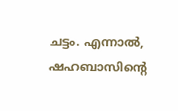ചട്ടം. എന്നാല്‍, ഷഹബാസിന്റെ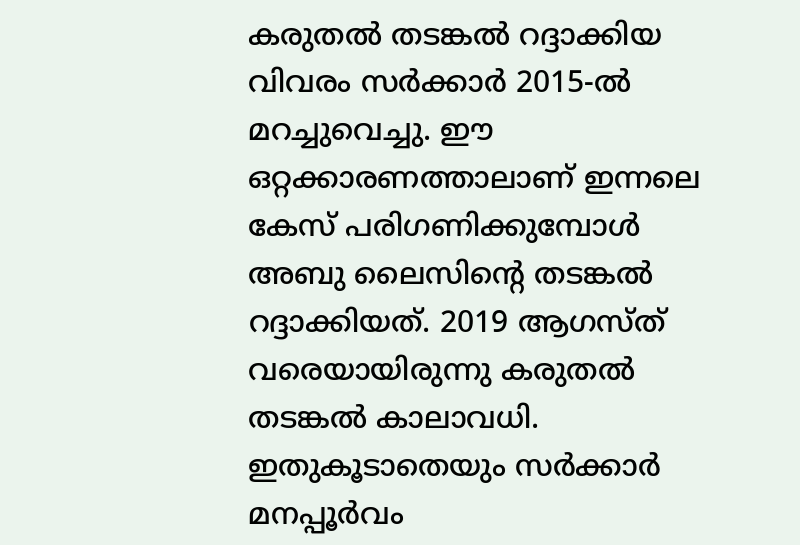കരുതല്‍ തടങ്കല്‍ റദ്ദാക്കിയ വിവരം സര്‍ക്കാര്‍ 2015-ല്‍ മറച്ചുവെച്ചു. ഈ ഒറ്റക്കാരണത്താലാണ് ഇന്നലെ കേസ് പരിഗണിക്കുമ്പോള്‍  അബു ലൈസിന്റെ തടങ്കല്‍ റദ്ദാക്കിയത്. 2019 ആഗസ്ത് വരെയായിരുന്നു കരുതല്‍ തടങ്കല്‍ കാലാവധി. ഇതുകൂടാതെയും സര്‍ക്കാര്‍ മനപ്പൂര്‍വം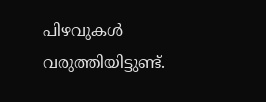പിഴവുകള്‍  വരുത്തിയിട്ടുണ്ട്.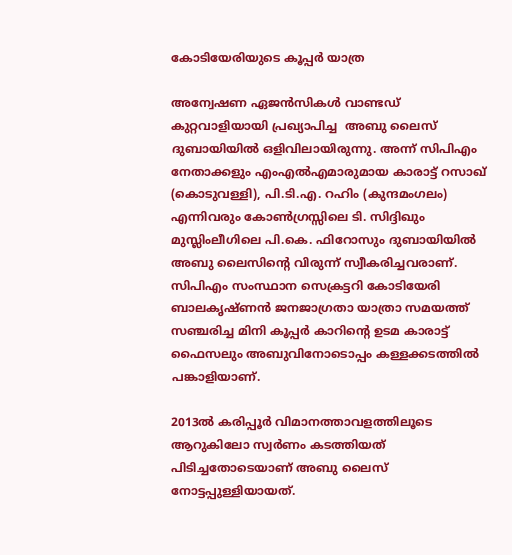കോടിയേരിയുടെ കൂപ്പര്‍ യാത്ര

അന്വേഷണ ഏജന്‍സികള്‍ വാണ്ടഡ് കുറ്റവാളിയായി പ്രഖ്യാപിച്ച  അബു ലൈസ് ദുബായിയില്‍ ഒളിവിലായിരുന്നു. അന്ന് സിപിഎം നേതാക്കളും എംഎല്‍എമാരുമായ കാരാട്ട് റസാഖ്  (കൊടുവള്ളി), പി.ടി.എ. റഹിം (കുന്ദമംഗലം) എന്നിവരും കോണ്‍ഗ്രസ്സിലെ ടി. സിദ്ദിഖും മുസ്ലിംലീഗിലെ പി.കെ. ഫിറോസും ദുബായിയില്‍ അബു ലൈസിന്റെ വിരുന്ന് സ്വീകരിച്ചവരാണ്. സിപിഎം സംസ്ഥാന സെക്രട്ടറി കോടിയേരി ബാലകൃഷ്ണന്‍ ജനജാഗ്രതാ യാത്രാ സമയത്ത് സഞ്ചരിച്ച മിനി കൂപ്പര്‍ കാറിന്റെ ഉടമ കാരാട്ട് ഫൈസലും അബുവിനോടൊപ്പം കള്ളക്കടത്തില്‍ പങ്കാളിയാണ്.

2013ല്‍ കരിപ്പൂര്‍ വിമാനത്താവളത്തിലൂടെ ആറുകിലോ സ്വര്‍ണം കടത്തിയത് പിടിച്ചതോടെയാണ് അബു ലൈസ് നോട്ടപ്പുള്ളിയായത്.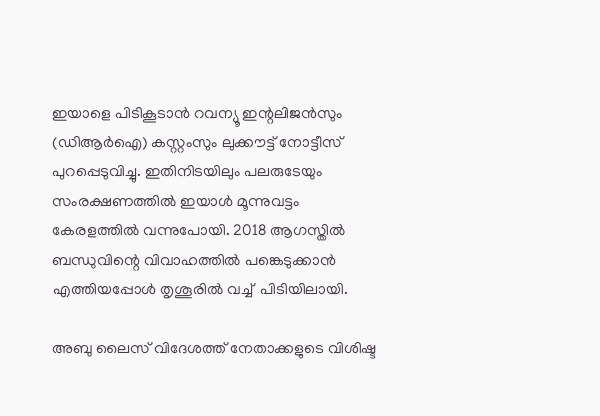ഇയാളെ പിടികൂടാന്‍ റവന്യൂ ഇന്റലിജന്‍സും (ഡിആര്‍ഐ) കസ്റ്റംസും ലുക്കൗട്ട് നോട്ടീസ് പുറപ്പെടുവിച്ചു. ഇതിനിടയിലും പലരുടേയും സംരക്ഷണത്തില്‍ ഇയാള്‍ മൂന്നുവട്ടം കേരളത്തില്‍ വന്നുപോയി. 2018 ആഗസ്തില്‍ ബന്ധുവിന്റെ വിവാഹത്തില്‍ പങ്കെടുക്കാന്‍ എത്തിയപ്പോള്‍ തൃശൂരില്‍ വച്ച്  പിടിയിലായി.

അബു ലൈസ് വിദേശത്ത് നേതാക്കളുടെ വിശിഷ്ട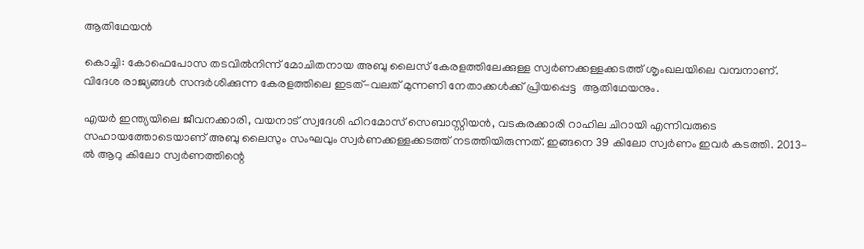ആതിഥേയന്‍

കൊച്ചി: കോഫെപോസ തടവില്‍നിന്ന് മോചിതനായ അബു ലൈസ് കേരളത്തിലേക്കുള്ള സ്വര്‍ണക്കള്ളക്കടത്ത് ശൃംഖലയിലെ വമ്പനാണ്. വിദേശ രാജ്യങ്ങള്‍ സന്ദര്‍ശിക്കുന്ന കേരളത്തിലെ ഇടത്-വലത് മുന്നണി നേതാക്കള്‍ക്ക് പ്രിയപ്പെട്ട  ആതിഥേയനും.

എയര്‍ ഇന്ത്യയിലെ ജീവനക്കാരി, വയനാട് സ്വദേശി ഹിറമോസ് സെബാസ്റ്റിയന്‍, വടകരക്കാരി റാഹില ചിറായി എന്നിവരുടെ സഹായത്തോടെയാണ് അബു ലൈസും സംഘവും സ്വര്‍ണക്കള്ളക്കടത്ത് നടത്തിയിരുന്നത്. ഇങ്ങനെ 39 കിലോ സ്വര്‍ണം ഇവര്‍ കടത്തി. 2013-ല്‍ ആറു കിലോ സ്വര്‍ണത്തിന്റെ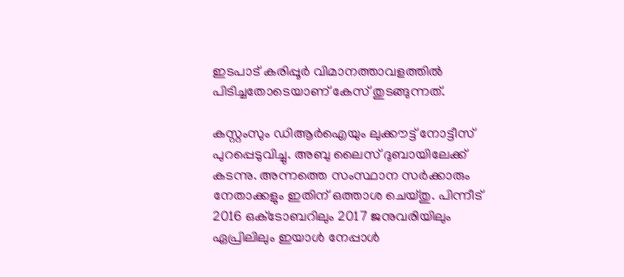ഇടപാട് കരിപ്പൂര്‍ വിമാനത്താവളത്തില്‍ പിടിച്ചതോടെയാണ് കേസ് തുടങ്ങുന്നത്.

കസ്റ്റംസും ഡിആര്‍ഐയും ലുക്കൗട്ട് നോട്ടീസ് പുറപ്പെടുവിച്ചു. അബു ലൈസ് ദുബായിലേക്ക് കടന്നു. അന്നത്തെ സംസ്ഥാന സര്‍ക്കാരും നേതാക്കളും ഇതിന് ഒത്താശ ചെയ്തു. പിന്നീട് 2016 ഒക്‌ടോബറിലും 2017 ജനുവരിയിലും ഏപ്രിലിലും ഇയാള്‍ നേപ്പാള്‍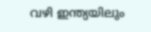വഴി ഇന്ത്യയിലും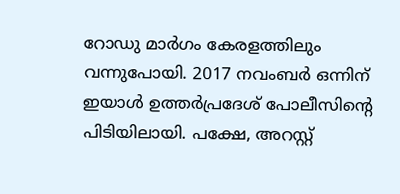റോഡു മാര്‍ഗം കേരളത്തിലും വന്നുപോയി. 2017 നവംബര്‍ ഒന്നിന് ഇയാള്‍ ഉത്തര്‍പ്രദേശ് പോലീസിന്റെ പിടിയിലായി. പക്ഷേ, അറസ്റ്റ്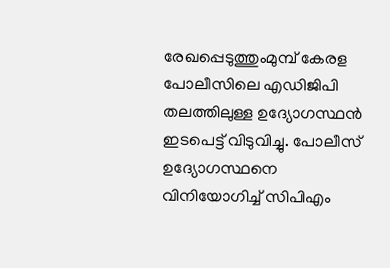രേഖപ്പെടുത്തുംമുമ്പ് കേരള പോലീസിലെ എഡിജിപി തലത്തിലുള്ള ഉദ്യോഗസ്ഥന്‍ ഇടപെട്ട് വിടുവിച്ചു. പോലീസ് ഉദ്യോഗസ്ഥനെ വിനിയോഗിച്ച് സിപിഎം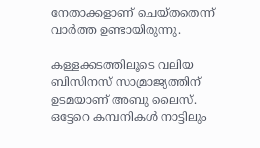നേതാക്കളാണ് ചെയ്തതെന്ന് വാര്‍ത്ത ഉണ്ടായിരുന്നു.

കള്ളക്കടത്തിലൂടെ വലിയ ബിസിനസ് സാമ്രാജ്യത്തിന് ഉടമയാണ് അബു ലൈസ്. ഒട്ടേറെ കമ്പനികള്‍ നാട്ടിലും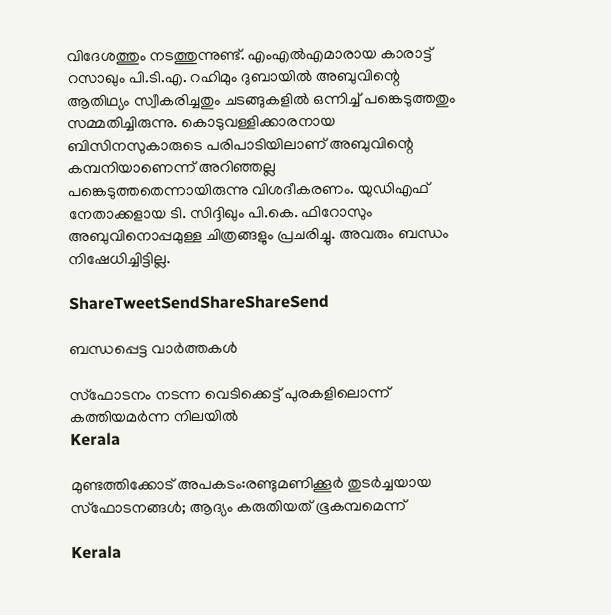വിദേശത്തും നടത്തുന്നുണ്ട്. എംഎല്‍എമാരായ കാരാട്ട് റസാഖും പി.ടി.എ. റഹിമും ദുബായില്‍ അബുവിന്റെ ആതിഥ്യം സ്വീകരിച്ചതും ചടങ്ങുകളില്‍ ഒന്നിച്ച് പങ്കെടുത്തതും സമ്മതിച്ചിരുന്നു. കൊടുവള്ളിക്കാരനായ ബിസിനസുകാരുടെ പരിപാടിയിലാണ് അബുവിന്റെ കമ്പനിയാണെന്ന് അറിഞ്ഞല്ല പങ്കെടുത്തതെന്നായിരുന്നു വിശദീകരണം. യുഡിഎഫ് നേതാക്കളായ ടി. സിദ്ദിഖും പി.കെ. ഫിറോസും അബുവിനൊപ്പമുള്ള ചിത്രങ്ങളും പ്രചരിച്ചു. അവരും ബന്ധം നിഷേധിച്ചിട്ടില്ല.

ShareTweetSendShareShareSend

ബന്ധപ്പെട്ട വാര്‍ത്തകള്‍

സ്‌ഫോടനം നടന്ന വെടിക്കെട്ട് പുരകളിലൊന്ന്
കത്തിയമര്‍ന്ന നിലയില്‍
Kerala

മുണ്ടത്തിക്കോട് അപകടം:രണ്ടുമണിക്കൂര്‍ തുടര്‍ച്ചയായ സ്‌ഫോടനങ്ങള്‍; ആദ്യം കരുതിയത് ഭൂകമ്പമെന്ന്

Kerala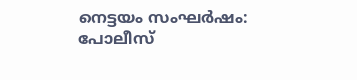നെട്ടയം സംഘര്‍ഷം:  പോലീസ്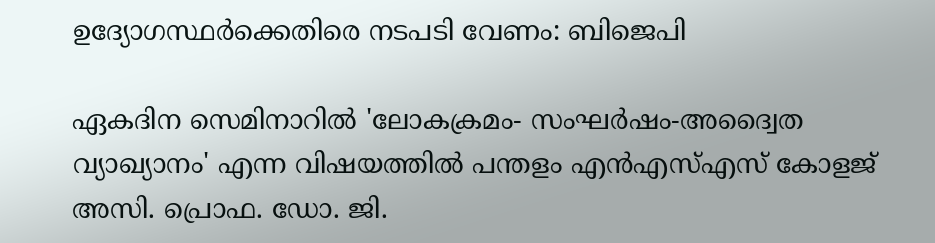ഉദ്യോഗസ്ഥര്‍ക്കെതിരെ നടപടി വേണം: ബിജെപി

ഏകദിന സെമിനാറില്‍ 'ലോകക്രമം- സംഘര്‍ഷം-അദ്വൈത വ്യാഖ്യാനം' എന്ന വിഷയത്തില്‍ പന്തളം എന്‍എസ്എസ് കോളജ് അസി. പ്രൊഫ. ഡോ. ജി.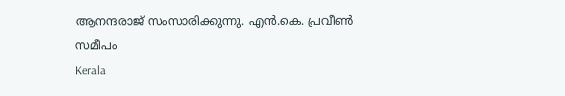ആനന്ദരാജ് സംസാരിക്കുന്നു. എന്‍.കെ. പ്രവീണ്‍ സമീപം
Kerala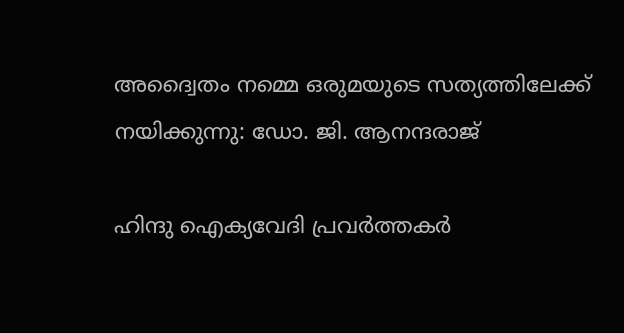അദ്വൈതം നമ്മെ ഒരുമയുടെ സത്യത്തിലേക്ക് നയിക്കുന്നു: ഡോ. ജി. ആനന്ദരാജ്

ഹിന്ദു ഐക്യവേദി പ്രവര്‍ത്തകര്‍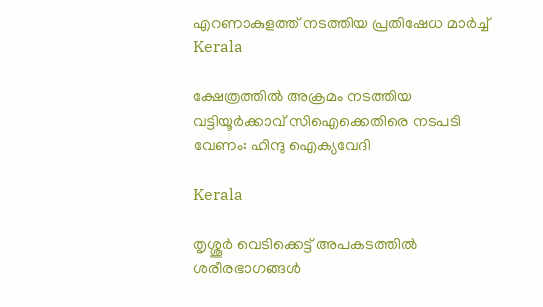എറണാകുളത്ത് നടത്തിയ പ്രതിഷേധ മാര്‍ച്ച്
Kerala

ക്ഷേത്രത്തില്‍ അക്രമം നടത്തിയ വട്ടിയൂര്‍ക്കാവ് സിഐക്കെതിരെ നടപടി വേണം: ഹിന്ദു ഐക്യവേദി

Kerala

തൃശ്ശൂർ വെടിക്കെട്ട് അപകടത്തിൽ ശരീരഭാഗങ്ങൾ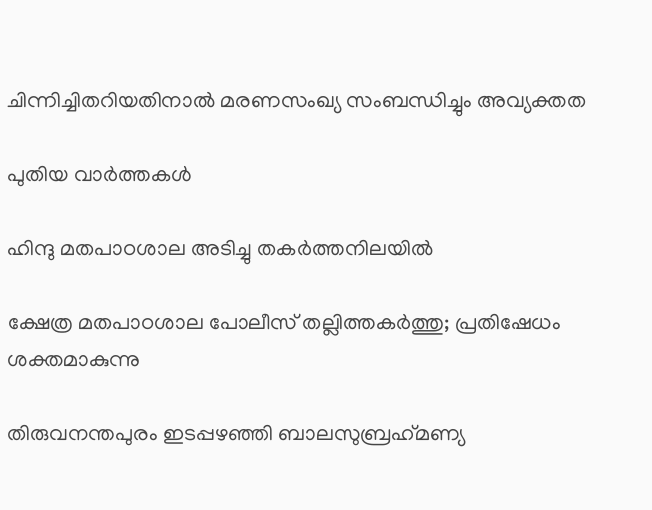ചിന്നിച്ചിതറിയതിനാൽ മരണസംഖ്യ സംബന്ധിച്ചും അവ്യക്തത

പുതിയ വാര്‍ത്തകള്‍

ഹിന്ദു മതപാഠശാല അടിച്ചു തകര്‍ത്തനിലയില്‍

ക്ഷേത്ര മതപാഠശാല പോലീസ് തല്ലിത്തകര്‍ത്തു; പ്രതിഷേധം ശക്തമാകുന്നു

തിരുവനന്തപുരം ഇടപ്പഴഞ്ഞി ബാലസുബ്രഹ്‌മണ്യ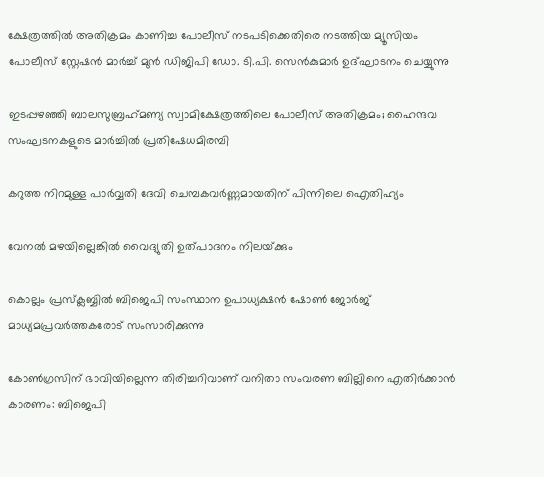ക്ഷേത്രത്തില്‍ അതിക്രമം കാണിച്ച പോലീസ് നടപടിക്കെതിരെ നടത്തിയ മ്യൂസിയം പോലീസ് സ്റ്റേഷന്‍ മാര്‍ച്ച് മുന്‍ ഡിജിപി ഡോ. ടി.പി. സെന്‍കുമാര്‍ ഉദ്ഘാടനം ചെയ്യുന്നു

ഇടപ്പഴഞ്ഞി ബാലസുബ്രഹ്‌മണ്യ സ്വാമിക്ഷേത്രത്തിലെ പോലീസ് അതിക്രമം; ഹൈന്ദവ സംഘടനകളുടെ മാര്‍ച്ചില്‍ പ്രതിഷേധമിരമ്പി

കറുത്ത നിറമുള്ള പാര്‍വ്വതി ദേവി ചെമ്പകവര്‍ണ്ണമായതിന് പിന്നിലെ ഐതിഹ്യം

വേനല്‍ മഴയില്ലെങ്കില്‍ വൈദ്യുതി ഉത്പാദനം നിലയ്‌ക്കും

കൊല്ലം പ്രസ്‌ക്ലബ്ബില്‍ ബിജെപി സംസ്ഥാന ഉപാധ്യക്ഷന്‍ ഷോണ്‍ ജോര്‍ജ് മാധ്യമപ്രവര്‍ത്തകരോട് സംസാരിക്കുന്നു

കോണ്‍ഗ്രസിന് ഭാവിയില്ലെന്ന തിരിച്ചറിവാണ് വനിതാ സംവരണ ബില്ലിനെ എതിര്‍ക്കാന്‍ കാരണം: ബിജെപി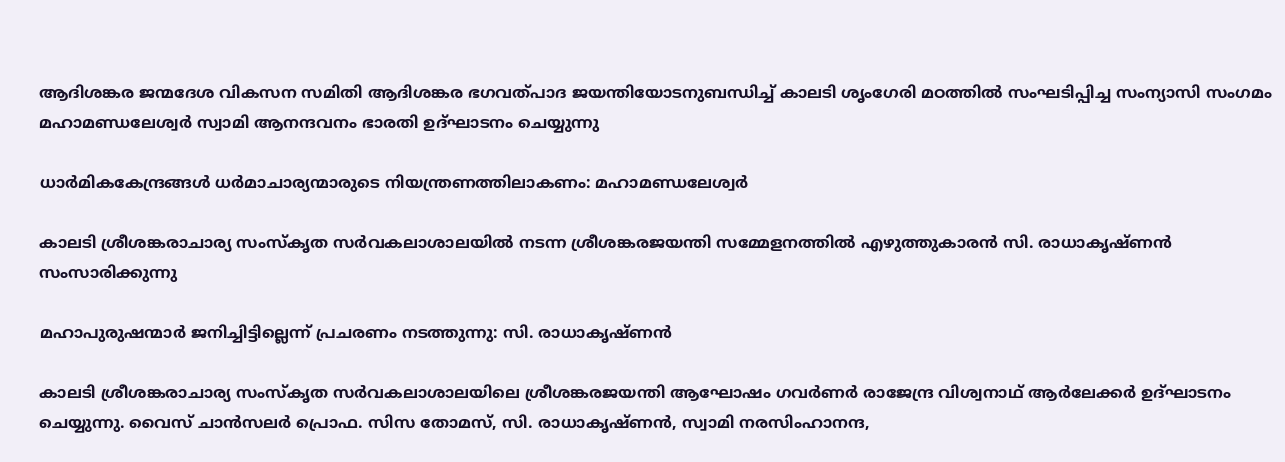ആദിശങ്കര ജന്മദേശ വികസന സമിതി ആദിശങ്കര ഭഗവത്പാദ ജയന്തിയോടനുബന്ധിച്ച് കാലടി ശൃംഗേരി മഠത്തില്‍ സംഘടിപ്പിച്ച സംന്യാസി സംഗമം മഹാമണ്ഡലേശ്വര്‍ സ്വാമി ആനന്ദവനം ഭാരതി ഉദ്ഘാടനം ചെയ്യുന്നു

ധാര്‍മികകേന്ദ്രങ്ങള്‍ ധര്‍മാചാര്യന്മാരുടെ നിയന്ത്രണത്തിലാകണം: മഹാമണ്ഡലേശ്വര്‍

കാലടി ശ്രീശങ്കരാചാര്യ സംസ്‌കൃത സര്‍വകലാശാലയില്‍ നടന്ന ശ്രീശങ്കരജയന്തി സമ്മേളനത്തില്‍ എഴുത്തുകാരന്‍ സി. രാധാകൃഷ്ണന്‍ സംസാരിക്കുന്നു

മഹാപുരുഷന്മാര്‍ ജനിച്ചിട്ടില്ലെന്ന് പ്രചരണം നടത്തുന്നു: സി. രാധാകൃഷ്ണന്‍

കാലടി ശ്രീശങ്കരാചാര്യ സംസ്‌കൃത സര്‍വകലാശാലയിലെ ശ്രീശങ്കരജയന്തി ആഘോഷം ഗവര്‍ണര്‍ രാജേന്ദ്ര വിശ്വനാഥ് ആര്‍ലേക്കര്‍ ഉദ്ഘാടനം ചെയ്യുന്നു. വൈസ് ചാന്‍സലര്‍ പ്രൊഫ. സിസ തോമസ്, സി. രാധാകൃഷ്ണന്‍, സ്വാമി നരസിംഹാനന്ദ,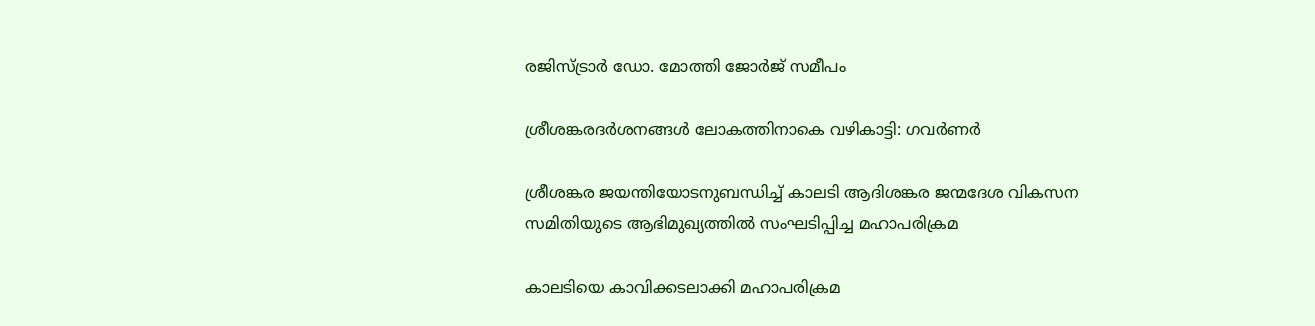രജിസ്ട്രാര്‍ ഡോ. മോത്തി ജോര്‍ജ് സമീപം

ശ്രീശങ്കരദര്‍ശനങ്ങള്‍ ലോകത്തിനാകെ വഴികാട്ടി: ഗവര്‍ണര്‍

ശ്രീശങ്കര ജയന്തിയോടനുബന്ധിച്ച് കാലടി ആദിശങ്കര ജന്മദേശ വികസന സമിതിയുടെ ആഭിമുഖ്യത്തില്‍ സംഘടിപ്പിച്ച മഹാപരിക്രമ

കാലടിയെ കാവിക്കടലാക്കി മഹാപരിക്രമ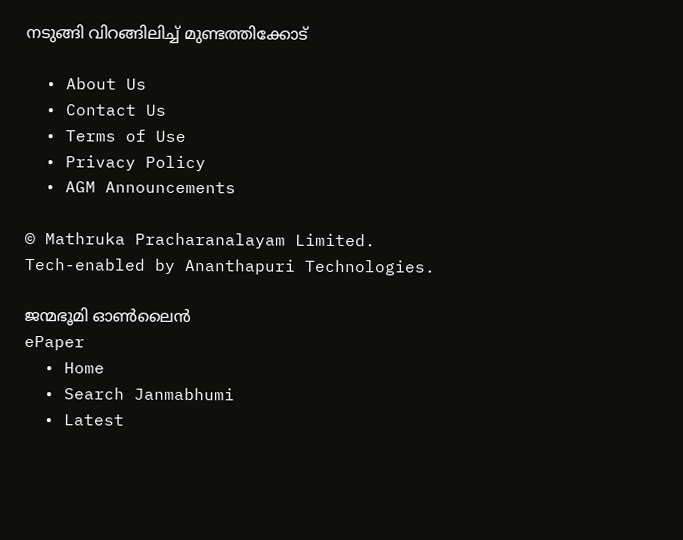നടുങ്ങി വിറങ്ങിലിച്ച് മുണ്ടത്തിക്കോട്

  • About Us
  • Contact Us
  • Terms of Use
  • Privacy Policy
  • AGM Announcements

© Mathruka Pracharanalayam Limited.
Tech-enabled by Ananthapuri Technologies.

ജന്മഭൂമി ഓണ്‍ലൈന്‍
ePaper
  • Home
  • Search Janmabhumi
  • Latest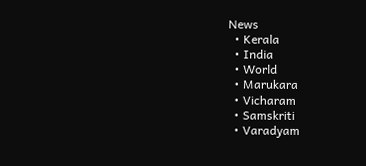News
  • Kerala
  • India
  • World
  • Marukara
  • Vicharam
  • Samskriti
  • Varadyam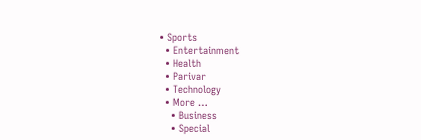• Sports
  • Entertainment
  • Health
  • Parivar
  • Technology
  • More …
    • Business
    • Special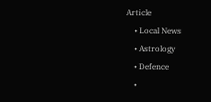Article
    • Local News
    • Astrology
    • Defence
    •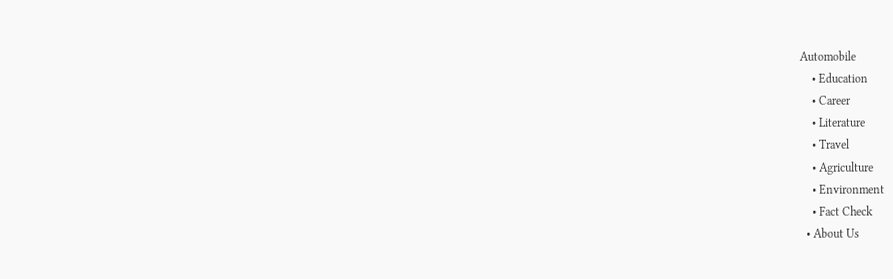Automobile
    • Education
    • Career
    • Literature
    • Travel
    • Agriculture
    • Environment
    • Fact Check
  • About Us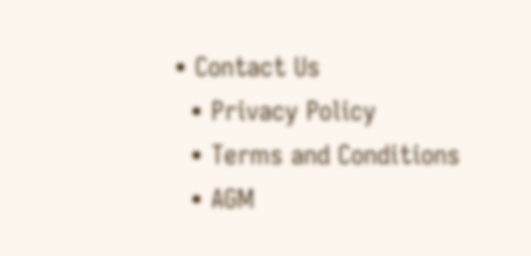• Contact Us
  • Privacy Policy
  • Terms and Conditions
  • AGM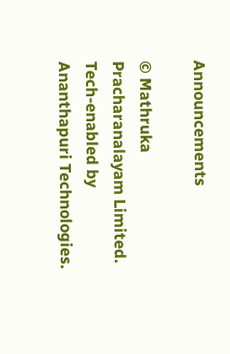Announcements

© Mathruka Pracharanalayam Limited.
Tech-enabled by Ananthapuri Technologies.